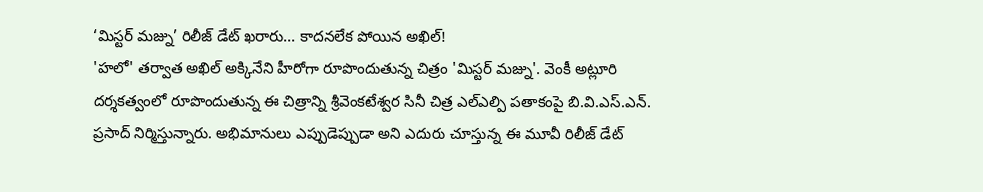‘మిస్టర్ మజ్ను’ రిలీజ్ డేట్ ఖరారు... కాదనలేక పోయిన అఖిల్!
'హలో' తర్వాత అఖిల్ అక్కినేని హీరోగా రూపొందుతున్న చిత్రం 'మిస్టర్ మజ్ను'. వెంకీ అట్లూరి దర్శకత్వంలో రూపొందుతున్న ఈ చిత్రాన్ని శ్రీవెంకటేశ్వర సినీ చిత్ర ఎల్ఎల్పి పతాకంపై బి.వి.ఎస్.ఎన్. ప్రసాద్ నిర్మిస్తున్నారు. అభిమానులు ఎప్పుడెప్పుడా అని ఎదురు చూస్తున్న ఈ మూవీ రిలీజ్ డేట్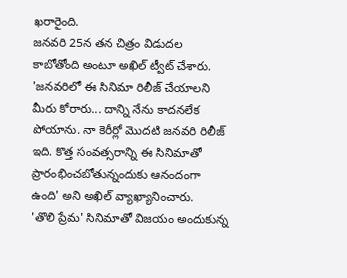ఖరారైంది.
జనవరి 25న తన చిత్రం విడుదల కాబోతోంది అంటూ అఖిల్ ట్వీట్ చేశారు. 'జనవరిలో ఈ సినిమా రిలీజ్ చేయాలని మీరు కోరారు... దాన్ని నేను కాదనలేక పోయాను. నా కెరీర్లో మొదటి జనవరి రిలీజ్ ఇది. కొత్త సంవత్సరాన్ని ఈ సినిమాతో ప్రారంభించబోతున్నందుకు ఆనందంగా ఉంది' అని అఖిల్ వ్యాఖ్యానించారు.
'తొలి ప్రేమ' సినిమాతో విజయం అందుకున్న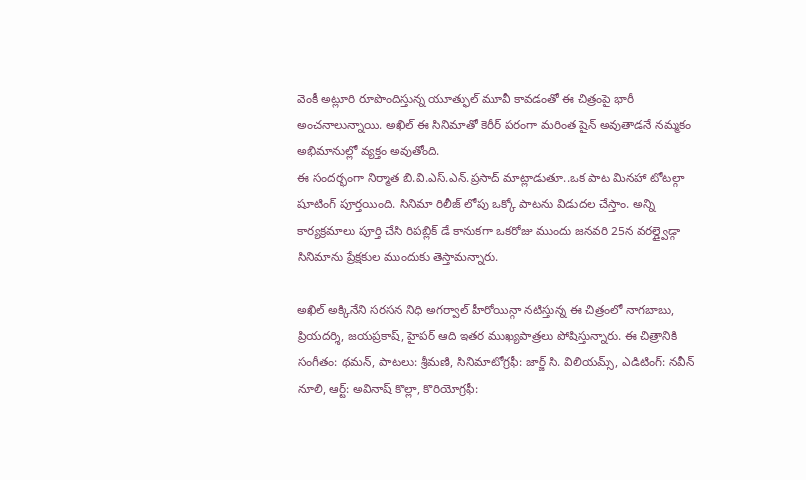వెంకీ అట్లూరి రూపొందిస్తున్న యూత్ఫుల్ మూవీ కావడంతో ఈ చిత్రంపై భారీ అంచనాలున్నాయి. అఖిల్ ఈ సినిమాతో కెరీర్ పరంగా మరింత షైన్ అవుతాడనే నమ్మకం అభిమానుల్లో వ్యక్తం అవుతోంది.
ఈ సందర్భంగా నిర్మాత బి.వి.ఎస్.ఎన్.ప్రసాద్ మాట్లాడుతూ..ఒక పాట మినహా టోటల్గా షూటింగ్ పూర్తయింది. సినిమా రిలీజ్ లోపు ఒక్కో పాటను విడుదల చేస్తాం. అన్ని కార్యక్రమాలు పూర్తి చేసి రిపబ్లిక్ డే కానుకగా ఒకరోజు ముందు జనవరి 25న వరల్డ్వైడ్గా సినిమాను ప్రేక్షకుల ముందుకు తెస్తామన్నారు.

అఖిల్ అక్కినేని సరసన నిధి అగర్వాల్ హీరోయిన్గా నటిస్తున్న ఈ చిత్రంలో నాగబాబు, ప్రియదర్శి, జయప్రకాష్, హైపర్ ఆది ఇతర ముఖ్యపాత్రలు పోషిస్తున్నారు. ఈ చిత్రానికి సంగీతం: థమన్, పాటలు: శ్రీమణి, సినిమాటోగ్రఫీ: జార్జ్ సి. విలియమ్స్, ఎడిటింగ్: నవీన్ నూలి, ఆర్ట్: అవినాష్ కొల్లా, కొరియోగ్రఫీ: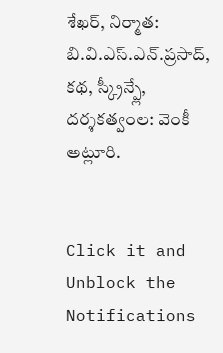శేఖర్, నిర్మాత: బి.వి.ఎస్.ఎన్.ప్రసాద్, కథ, స్క్రీన్ప్లే, దర్శకత్వంల: వెంకీ అట్లూరి.


Click it and Unblock the Notifications